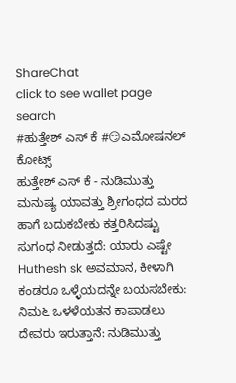ShareChat
click to see wallet page
search
#ಹುತ್ತೇಶ್ ಎಸ್ ಕೆ #😏ಎಮೋಷನಲ್ ಕೋಟ್ಸ್
ಹುತ್ತೇಶ್ ಎಸ್ ಕೆ - ನುಡಿಮುತ್ತು ಮನುಷ್ಯ ಯಾವತ್ತು ಶ್ರೀಗಂಧದ ಮರದ ಹಾಗೆ ಬದುಕಬೇಕು ಕತ್ತರಿಸಿದಷ್ಟು ಸುಗಂಧ ನೀಡುತ್ತದೆ: ಯಾರು ಎಷ್ಟೇ Huthesh sk ಅವಮಾನ, ಕೀಳಾಗಿ ಕಂಡರೂ ಒಳ್ಳೆಯದನ್ನೇ ಬಯಸಬೇಕು: ನಿಮ೬ ಒಳಳೆಯತನ ಕಾಪಾಡಲು ದೇವರು ಇರುತ್ತಾನೆ: ನುಡಿಮುತ್ತು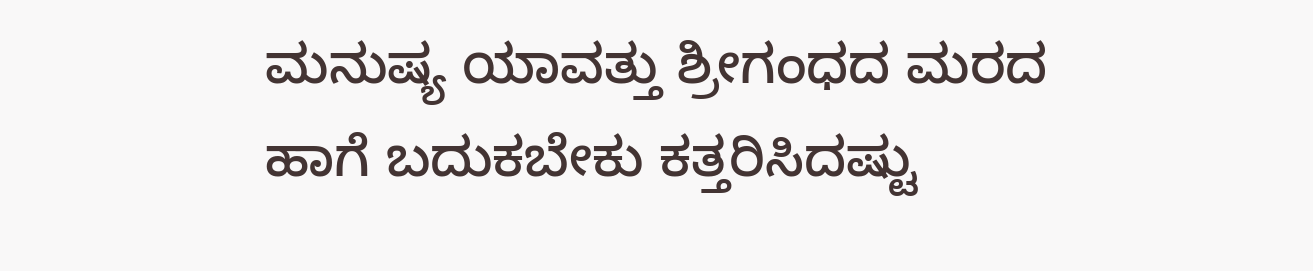ಮನುಷ್ಯ ಯಾವತ್ತು ಶ್ರೀಗಂಧದ ಮರದ ಹಾಗೆ ಬದುಕಬೇಕು ಕತ್ತರಿಸಿದಷ್ಟು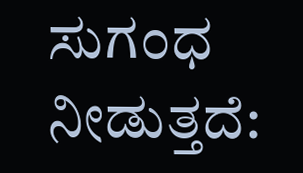ಸುಗಂಧ ನೀಡುತ್ತದೆ: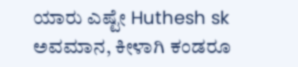ಯಾರು ಎಷ್ಟೇ Huthesh sk ಅವಮಾನ, ಕೀಳಾಗಿ ಕಂಡರೂ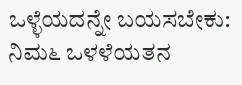ಒಳ್ಳೆಯದನ್ನೇ ಬಯಸಬೇಕು: ನಿಮ೬ ಒಳಳೆಯತನ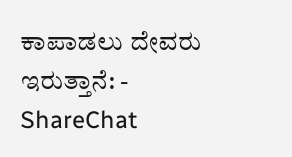ಕಾಪಾಡಲು ದೇವರು ಇರುತ್ತಾನೆ: - ShareChat